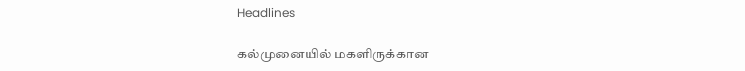Headlines

கல்முனையில் மகளிருக்கான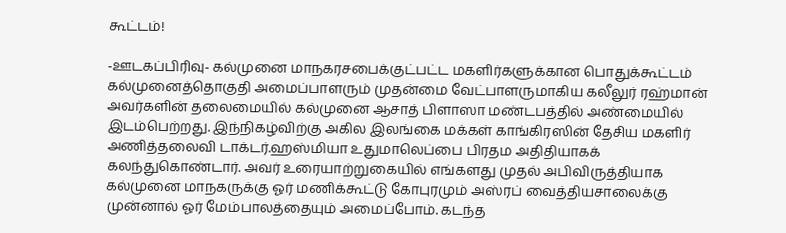கூட்டம்!

-ஊடகப்பிரிவு- கல்முனை மாநகரசபைக்குட்பட்ட மகளிர்களுக்கான பொதுக்கூட்டம் கல்முனைத்தொகுதி அமைப்பாளரும் முதன்மை வேட்பாளருமாகிய கலீலுர் ரஹ்மான் அவர்களின் தலைமையில் கல்முனை ஆசாத் பிளாஸா மண்டபத்தில் அண்மையில் இடம்பெற்றது. இந்நிகழ்விற்கு அகில இலங்கை மக்கள் காங்கிரஸின் தேசிய மகளிர் அணித்தலைவி டாக்டர்.ஹஸ்மியா உதுமாலெப்பை பிரதம அதிதியாகக் கலந்துகொண்டார். அவர் உரையாற்றுகையில் எங்களது முதல் அபிவிருத்தியாக கல்முனை மாநகருக்கு ஓர் மணிக்கூட்டு கோபுரமும் அஸ்ரப் வைத்தியசாலைக்கு முன்னால் ஓர் மேம்பாலத்தையும் அமைப்போம். கடந்த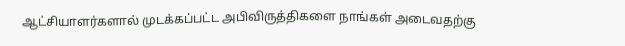ஆட்சியாளர்களால் முடக்கப்பட்ட அபிவிருத்திகளை நாங்கள் அடைவதற்கு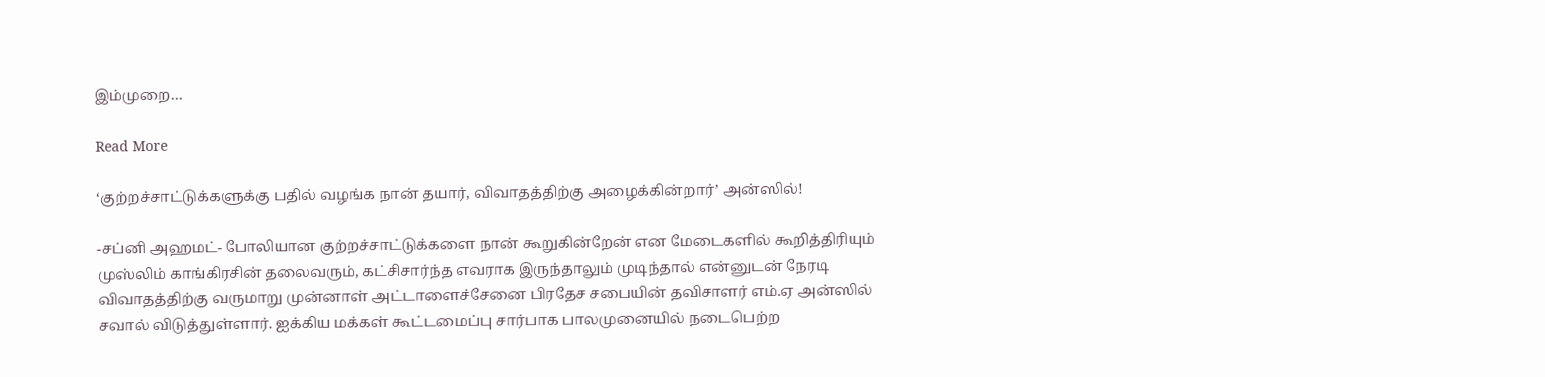இம்முறை…

Read More

‘குற்றச்சாட்டுக்களுக்கு பதில் வழங்க நான் தயார், விவாதத்திற்கு அழைக்கின்றார்’ அன்ஸில்!

-சப்னி அஹமட்- போலியான குற்றச்சாட்டுக்களை நான் கூறுகின்றேன் என மேடைகளில் கூறித்திரியும் முஸ்லிம் காங்கிரசின் தலைவரும், கட்சிசார்ந்த எவராக இருந்தாலும் முடிந்தால் என்னுடன் நேரடி விவாதத்திற்கு வருமாறு முன்னாள் அட்டாளைச்சேனை பிரதேச சபையின் தவிசாளர் எம்.ஏ அன்ஸில் சவால் விடுத்துள்ளார். ஐக்கிய மக்கள் கூட்டமைப்பு சார்பாக பாலமுனையில் நடைபெற்ற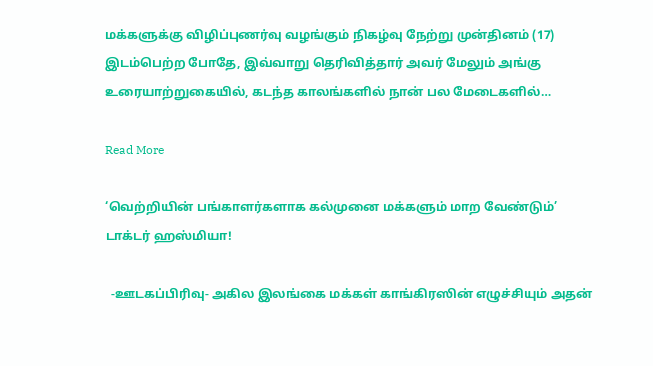மக்களுக்கு விழிப்புணர்வு வழங்கும் நிகழ்வு நேற்று முன்தினம் (17) இடம்பெற்ற போதே, இவ்வாறு தெரிவித்தார் அவர் மேலும் அங்கு உரையாற்றுகையில், கடந்த காலங்களில் நான் பல மேடைகளில்…

Read More

‘வெற்றியின் பங்காளர்களாக கல்முனை மக்களும் மாற வேண்டும்’ டாக்டர் ஹஸ்மியா!

  -ஊடகப்பிரிவு- அகில இலங்கை மக்கள் காங்கிரஸின் எழுச்சியும் அதன்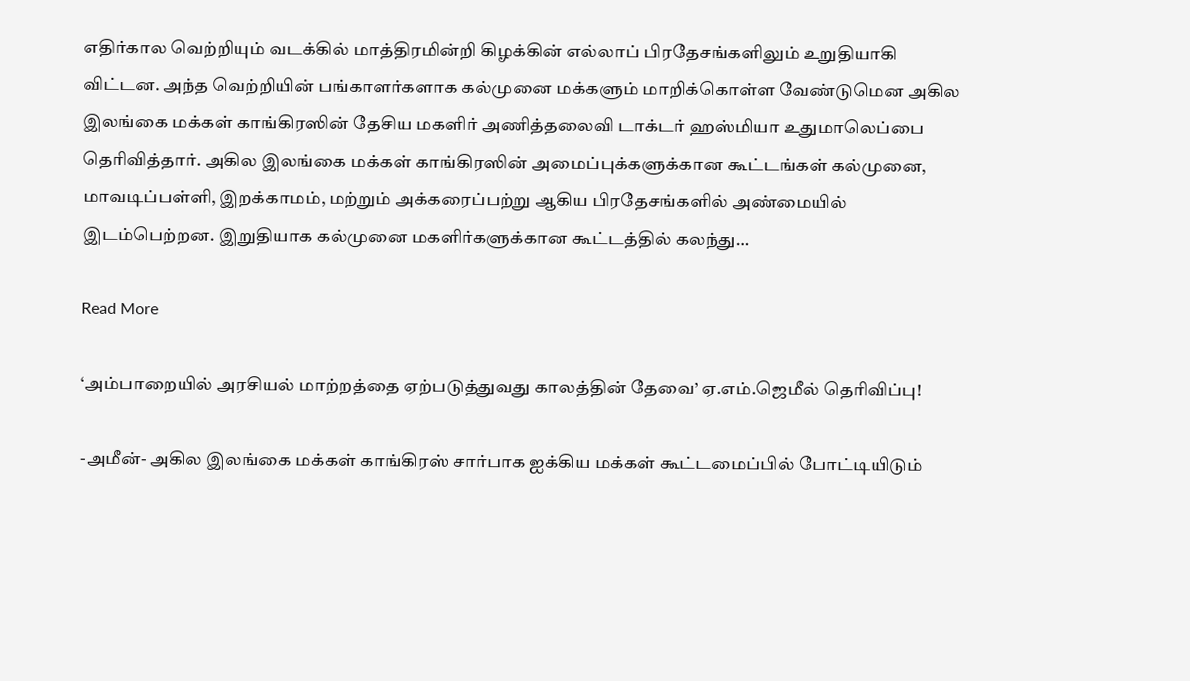எதிர்கால வெற்றியும் வடக்கில் மாத்திரமின்றி கிழக்கின் எல்லாப் பிரதேசங்களிலும் உறுதியாகி விட்டன. அந்த வெற்றியின் பங்காளர்களாக கல்முனை மக்களும் மாறிக்கொள்ள வேண்டுமென அகில இலங்கை மக்கள் காங்கிரஸின் தேசிய மகளிர் அணித்தலைவி டாக்டர் ஹஸ்மியா உதுமாலெப்பை தெரிவித்தார். அகில இலங்கை மக்கள் காங்கிரஸின் அமைப்புக்களுக்கான கூட்டங்கள் கல்முனை, மாவடிப்பள்ளி, இறக்காமம், மற்றும் அக்கரைப்பற்று ஆகிய பிரதேசங்களில் அண்மையில்  இடம்பெற்றன. இறுதியாக கல்முனை மகளிர்களுக்கான கூட்டத்தில் கலந்து…

Read More

‘அம்பாறையில் அரசியல் மாற்றத்தை ஏற்படுத்துவது காலத்தின் தேவை’ ஏ.எம்.ஜெமீல் தெரிவிப்பு!

-அமீன்- அகில இலங்கை மக்கள் காங்கிரஸ் சார்பாக ஐக்கிய மக்கள் கூட்டமைப்பில் போட்டியிடும்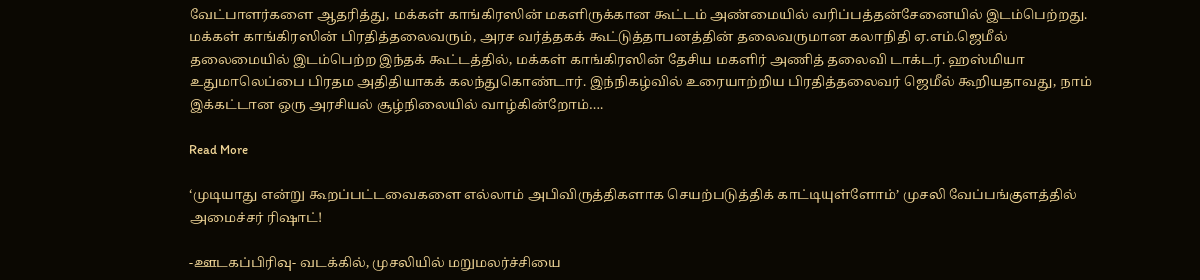வேட்பாளர்களை ஆதரித்து, மக்கள் காங்கிரஸின் மகளிருக்கான கூட்டம் அண்மையில் வரிப்பத்தன்சேனையில் இடம்பெற்றது. மக்கள் காங்கிரஸின் பிரதித்தலைவரும், அரச வர்த்தகக் கூட்டுத்தாபனத்தின் தலைவருமான கலாநிதி ஏ.எம்.ஜெமீல் தலைமையில் இடம்பெற்ற இந்தக் கூட்டத்தில், மக்கள் காங்கிரஸின் தேசிய மகளிர் அணித் தலைவி டாக்டர். ஹஸ்மியா உதுமாலெப்பை பிரதம அதிதியாகக் கலந்துகொண்டார். இந்நிகழ்வில் உரையாற்றிய பிரதித்தலைவர் ஜெமீல் கூறியதாவது, நாம் இக்கட்டான ஒரு அரசியல் சூழ்நிலையில் வாழ்கின்றோம்….

Read More

‘முடியாது என்று கூறப்பட்டவைகளை எல்லாம் அபிவிருத்திகளாக செயற்படுத்திக் காட்டியுள்ளோம்’ முசலி வேப்பங்குளத்தில் அமைச்சர் ரிஷாட்!

-ஊடகப்பிரிவு- வடக்கில், முசலியில் மறுமலர்ச்சியை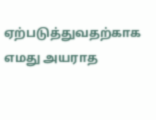ஏற்படுத்துவதற்காக எமது அயராத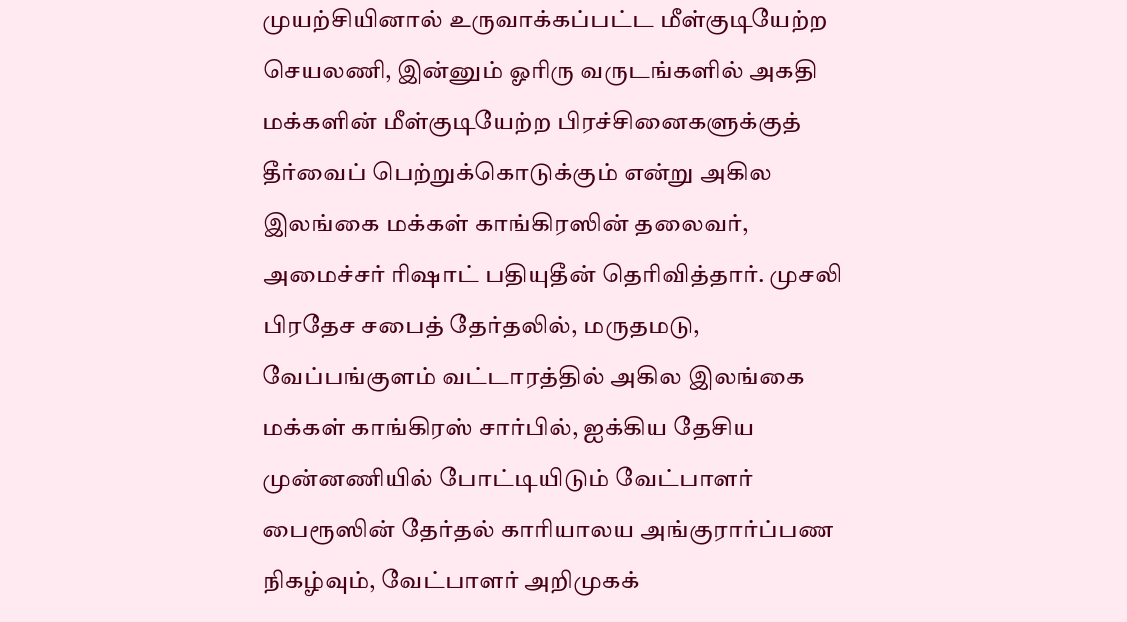முயற்சியினால் உருவாக்கப்பட்ட மீள்குடியேற்ற செயலணி, இன்னும் ஓரிரு வருடங்களில் அகதி மக்களின் மீள்குடியேற்ற பிரச்சினைகளுக்குத் தீர்வைப் பெற்றுக்கொடுக்கும் என்று அகில இலங்கை மக்கள் காங்கிரஸின் தலைவர், அமைச்சர் ரிஷாட் பதியுதீன் தெரிவித்தார். முசலி பிரதேச சபைத் தேர்தலில், மருதமடு, வேப்பங்குளம் வட்டாரத்தில் அகில இலங்கை மக்கள் காங்கிரஸ் சார்பில், ஐக்கிய தேசிய முன்னணியில் போட்டியிடும் வேட்பாளர் பைரூஸின் தேர்தல் காரியாலய அங்குரார்ப்பண நிகழ்வும், வேட்பாளர் அறிமுகக்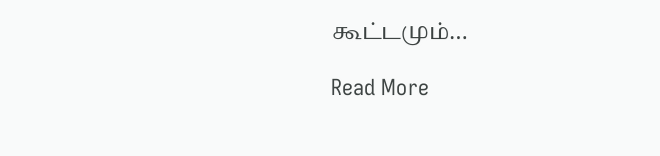கூட்டமும்…

Read More